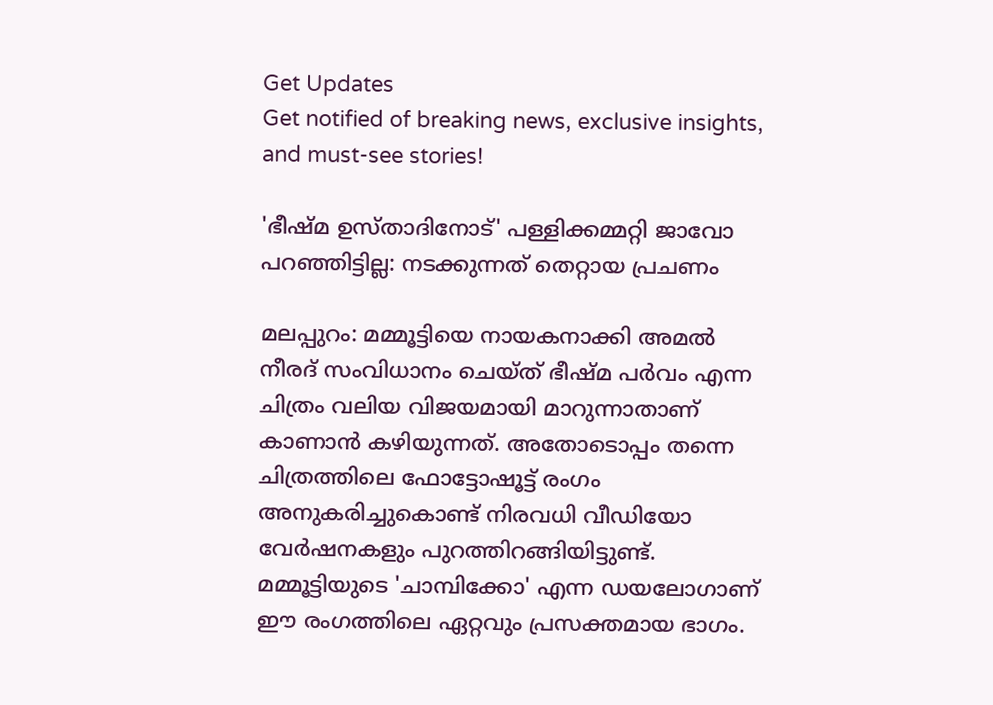Get Updates
Get notified of breaking news, exclusive insights, and must-see stories!

'ഭീഷ്മ ഉസ്താദിനോട്' പള്ളിക്കമ്മറ്റി ജാവോ പറഞ്ഞിട്ടില്ല: നടക്കുന്നത് തെറ്റായ പ്രചണം

മലപ്പുറം: മമ്മൂട്ടിയെ നായകനാക്കി അമല്‍ നീരദ് സംവിധാനം ചെയ്ത് ഭീഷ്മ പർവം എന്ന ചിത്രം വലിയ വിജയമായി മാറുന്നാതാണ് കാണാന്‍ കഴിയുന്നത്. അതോടൊപ്പം തന്നെ ചിത്രത്തിലെ ഫോട്ടോഷൂട്ട് രംഗം അനുകരിച്ചുകൊണ്ട് നിരവധി വീഡിയോ വേർഷനകളും പുറത്തിറങ്ങിയിട്ടുണ്ട്. മമ്മൂട്ടിയുടെ 'ചാമ്പിക്കോ' എന്ന ഡയലോഗാണ് ഈ രംഗത്തിലെ ഏറ്റവും പ്രസക്തമായ ഭാഗം.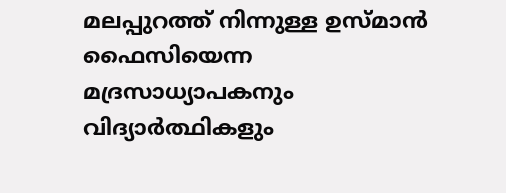മലപ്പുറത്ത് നിന്നുള്ള ഉസ്മാന്‍ ഫൈസിയെന്ന മദ്രസാധ്യാപകനും വിദ്യാർത്ഥികളും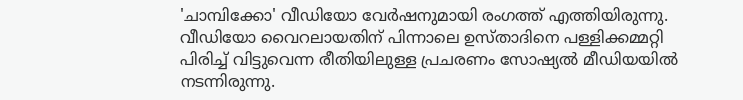'ചാമ്പിക്കോ' വീഡിയോ വേർഷനുമായി രംഗത്ത് എത്തിയിരുന്നു. വീഡിയോ വൈറലായതിന് പിന്നാലെ ഉസ്താദിനെ പള്ളിക്കമ്മറ്റി പിരിച്ച് വിട്ടുവെന്ന രീതിയിലുള്ള പ്രചരണം സോഷ്യല്‍ മീഡിയയില്‍ നടന്നിരുന്നു.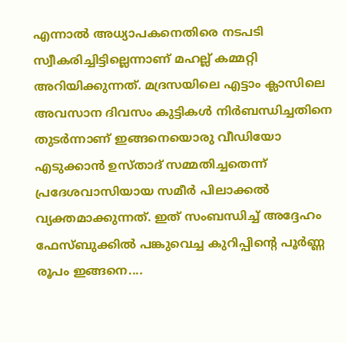എന്നാല്‍ അധ്യാപകനെതിരെ നടപടി സ്വീകരിച്ചിട്ടില്ലെന്നാണ് മഹല്ല് കമ്മറ്റി അറിയിക്കുന്നത്. മദ്രസയിലെ എട്ടാം ക്ലാസിലെ അവസാന ദിവസം കുട്ടികള്‍ നിര്‍ബന്ധിച്ചതിനെ തുടര്‍ന്നാണ് ഇങ്ങനെയൊരു വീഡിയോ എടുക്കാന്‍ ഉസ്താദ് സമ്മതിച്ചതെന്ന് പ്രദേശവാസിയായ സമീര്‍ പിലാക്കല്‍ വ്യക്തമാക്കുന്നത്. ഇത് സംബന്ധിച്ച് അദ്ദേഹം ഫേസ്ബുക്കില്‍ പങ്കുവെച്ച കുറിപ്പിന്റെ പൂർണ്ണ രൂപം ഇങ്ങനെ....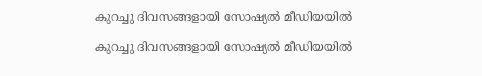കുറച്ചു ദിവസങ്ങളായി സോഷ്യല്‍ മീഡിയയില്‍

കുറച്ചു ദിവസങ്ങളായി സോഷ്യല്‍ മീഡിയയില്‍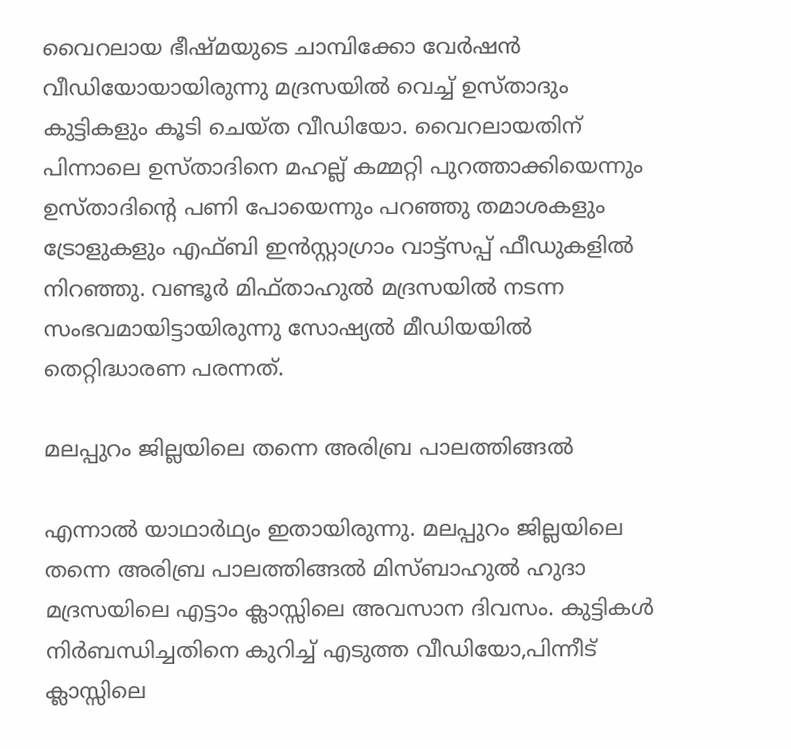വൈറലായ ഭീഷ്മയുടെ ചാമ്പിക്കോ വേര്‍ഷന്‍ വീഡിയോയായിരുന്നു മദ്രസയില്‍ വെച്ച് ഉസ്താദും കുട്ടികളും കൂടി ചെയ്ത വീഡിയോ. വൈറലായതിന് പിന്നാലെ ഉസ്താദിനെ മഹല്ല് കമ്മറ്റി പുറത്താക്കിയെന്നും ഉസ്താദിന്റെ പണി പോയെന്നും പറഞ്ഞു തമാശകളും ട്രോളുകളും എഫ്ബി ഇന്‍സ്റ്റാഗ്രാം വാട്ട്‌സപ്പ് ഫീഡുകളില്‍ നിറഞ്ഞു. വണ്ടൂര്‍ മിഫ്താഹുല്‍ മദ്രസയില്‍ നടന്ന സംഭവമായിട്ടായിരുന്നു സോഷ്യല്‍ മീഡിയയില്‍ തെറ്റിദ്ധാരണ പരന്നത്.

മലപ്പുറം ജില്ലയിലെ തന്നെ അരിബ്ര പാലത്തിങ്ങല്‍

എന്നാല്‍ യാഥാര്‍ഥ്യം ഇതായിരുന്നു. മലപ്പുറം ജില്ലയിലെ തന്നെ അരിബ്ര പാലത്തിങ്ങല്‍ മിസ്ബാഹുല്‍ ഹുദാ മദ്രസയിലെ എട്ടാം ക്ലാസ്സിലെ അവസാന ദിവസം. കുട്ടികള്‍ നിര്‍ബന്ധിച്ചതിനെ കുറിച്ച് എടുത്ത വീഡിയോ,പിന്നീട് ക്ലാസ്സിലെ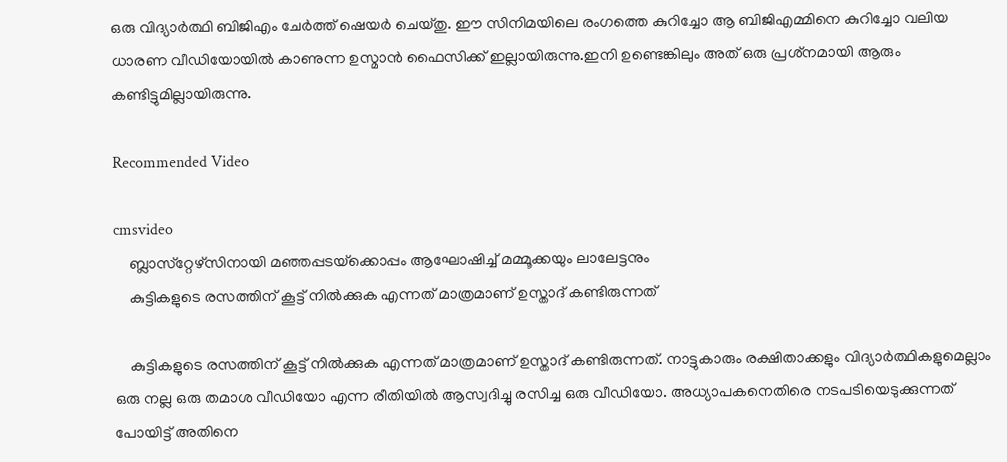ഒരു വിദ്യാര്‍ത്ഥി ബിജിഎം ചേര്‍ത്ത് ഷെയര്‍ ചെയ്തു. ഈ സിനിമയിലെ രംഗത്തെ കുറിച്ചോ ആ ബിജിഎമ്മിനെ കുറിച്ചോ വലിയ ധാരണ വീഡിയോയില്‍ കാണുന്ന ഉസ്മാന്‍ ഫൈസിക്ക് ഇല്ലായിരുന്നു.ഇനി ഉണ്ടെങ്കിലും അത് ഒരു പ്രശ്‌നമായി ആരും കണ്ടിട്ടുമില്ലായിരുന്നു.

Recommended Video

cmsvideo
    ബ്ലാസ്‌റ്റേഴ്‌സിനായി മഞ്ഞപ്പടയ്‌ക്കൊപ്പം ആഘോഷിച്ച് മമ്മൂക്കയും ലാലേട്ടനും
    കുട്ടികളുടെ രസത്തിന് കൂട്ട് നില്‍ക്കുക എന്നത് മാത്രമാണ് ഉസ്താദ് കണ്ടിരുന്നത്

    കുട്ടികളുടെ രസത്തിന് കൂട്ട് നില്‍ക്കുക എന്നത് മാത്രമാണ് ഉസ്താദ് കണ്ടിരുന്നത്. നാട്ടുകാരും രക്ഷിതാക്കളും വിദ്യാര്‍ത്ഥികളുമെല്ലാം ഒരു നല്ല ഒരു തമാശ വീഡിയോ എന്ന രീതിയില്‍ ആസ്വദിച്ചു രസിച്ച ഒരു വീഡിയോ. അധ്യാപകനെതിരെ നടപടിയെടുക്കുന്നത് പോയിട്ട് അതിനെ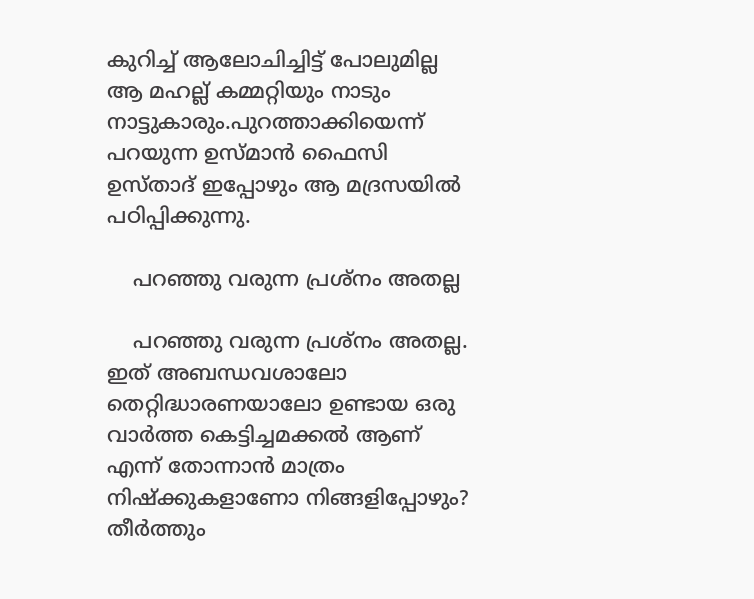കുറിച്ച് ആലോചിച്ചിട്ട് പോലുമില്ല ആ മഹല്ല് കമ്മറ്റിയും നാടും നാട്ടുകാരും.പുറത്താക്കിയെന്ന് പറയുന്ന ഉസ്മാന്‍ ഫൈസി ഉസ്താദ് ഇപ്പോഴും ആ മദ്രസയില്‍ പഠിപ്പിക്കുന്നു.

    പറഞ്ഞു വരുന്ന പ്രശ്‌നം അതല്ല

    പറഞ്ഞു വരുന്ന പ്രശ്‌നം അതല്ല. ഇത് അബന്ധവശാലോ തെറ്റിദ്ധാരണയാലോ ഉണ്ടായ ഒരു വാര്‍ത്ത കെട്ടിച്ചമക്കല്‍ ആണ് എന്ന് തോന്നാന്‍ മാത്രം നിഷ്‌ക്കുകളാണോ നിങ്ങളിപ്പോഴും? തീര്‍ത്തും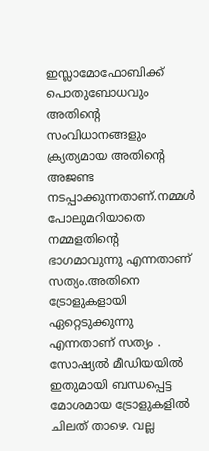ഇസ്ലാമോഫോബിക്ക് പൊതുബോധവും അതിന്റെ സംവിധാനങ്ങളും ക്ര്യത്യമായ അതിന്റെ അജണ്ട നടപ്പാക്കുന്നതാണ്.നമ്മള്‍ പോലുമറിയാതെ നമ്മളതിന്റെ ഭാഗമാവുന്നു എന്നതാണ് സത്യം.അതിനെ ട്രോളുകളായി ഏറ്റെടുക്കുന്നു എന്നതാണ് സത്യം . സോഷ്യല്‍ മീഡിയയില്‍ ഇതുമായി ബന്ധപ്പെട്ട മോശമായ ട്രോളുകളില്‍ ചിലത് താഴെ. വല്ല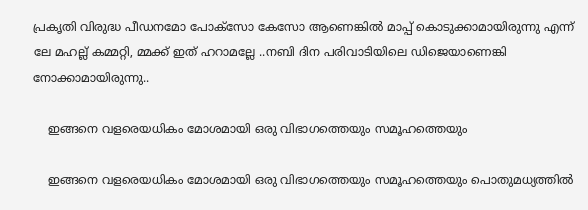പ്രകൃതി വിരുദ്ധ പീഡനമോ പോക്‌സോ കേസോ ആണെങ്കില്‍ മാപ്പ് കൊടുക്കാമായിരുന്നു എന്ന് ലേ മഹല്ല് കമ്മറ്റി, മ്മക്ക് ഇത് ഹറാമല്ലേ ..നബി ദിന പരിവാടിയിലെ ഡിജെയാണെങ്കി നോക്കാമായിരുന്നു..

    ഇങ്ങനെ വളരെയധികം മോശമായി ഒരു വിഭാഗത്തെയും സമൂഹത്തെയും

    ഇങ്ങനെ വളരെയധികം മോശമായി ഒരു വിഭാഗത്തെയും സമൂഹത്തെയും പൊതുമധ്യത്തില്‍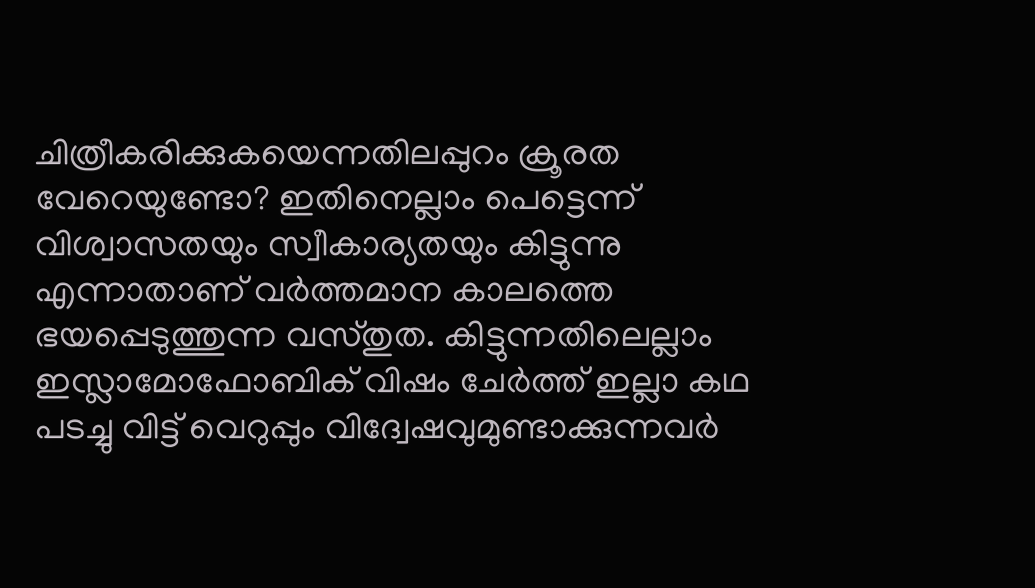ചിത്രീകരിക്കുകയെന്നതിലപ്പുറം ക്രൂരത വേറെയുണ്ടോ? ഇതിനെല്ലാം പെട്ടെന്ന് വിശ്വാസതയും സ്വീകാര്യതയും കിട്ടുന്നു എന്നാതാണ് വര്‍ത്തമാന കാലത്തെ ഭയപ്പെടുത്തുന്ന വസ്തുത. കിട്ടുന്നതിലെല്ലാം ഇസ്ലാമോഫോബിക് വിഷം ചേര്‍ത്ത് ഇല്ലാ കഥ പടച്ചു വിട്ട് വെറുപ്പും വിദ്വേഷവുമുണ്ടാക്കുന്നവര്‍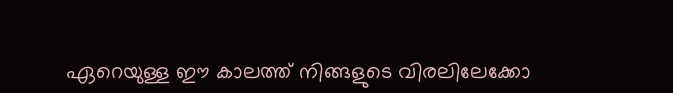ഏറെയുള്ള ഈ കാലത്ത് നിങ്ങളുടെ വിരലിലേക്കോ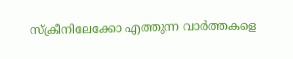സ്‌ക്രീനിലേക്കോ എത്തുന്ന വാര്‍ത്തകളെ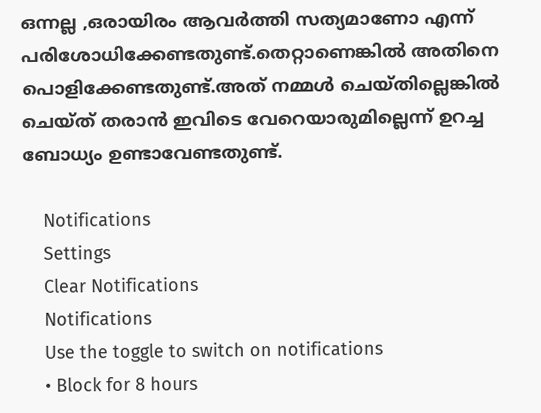ഒന്നല്ല ,ഒരായിരം ആവര്‍ത്തി സത്യമാണോ എന്ന് പരിശോധിക്കേണ്ടതുണ്ട്.തെറ്റാണെങ്കില്‍ അതിനെ പൊളിക്കേണ്ടതുണ്ട്.അത് നമ്മള്‍ ചെയ്തില്ലെങ്കില്‍ ചെയ്ത് തരാന്‍ ഇവിടെ വേറെയാരുമില്ലെന്ന് ഉറച്ച ബോധ്യം ഉണ്ടാവേണ്ടതുണ്ട്.

    Notifications
    Settings
    Clear Notifications
    Notifications
    Use the toggle to switch on notifications
    • Block for 8 hours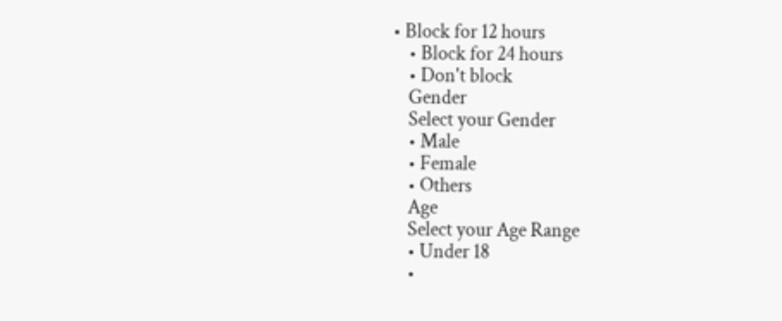• Block for 12 hours
    • Block for 24 hours
    • Don't block
    Gender
    Select your Gender
    • Male
    • Female
    • Others
    Age
    Select your Age Range
    • Under 18
    •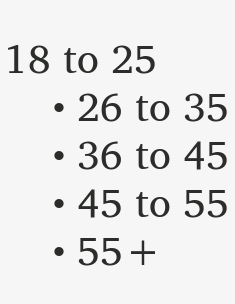18 to 25
    • 26 to 35
    • 36 to 45
    • 45 to 55
    • 55+